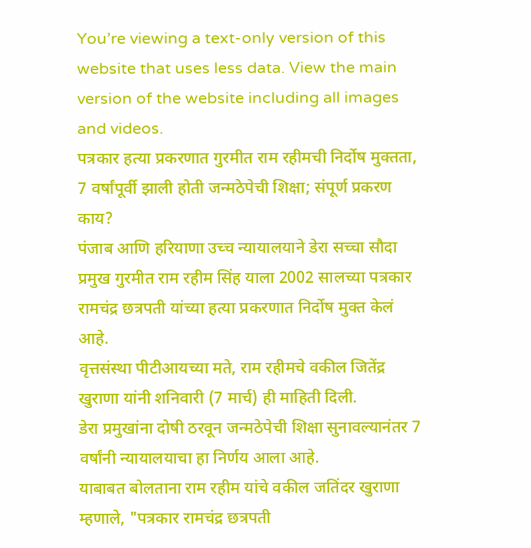You’re viewing a text-only version of this website that uses less data. View the main version of the website including all images and videos.
पत्रकार हत्या प्रकरणात गुरमीत राम रहीमची निर्दोष मुक्तता, 7 वर्षांपूर्वी झाली होती जन्मठेपेची शिक्षा; संपूर्ण प्रकरण काय?
पंजाब आणि हरियाणा उच्च न्यायालयाने डेरा सच्चा सौदा प्रमुख गुरमीत राम रहीम सिंह याला 2002 सालच्या पत्रकार रामचंद्र छत्रपती यांच्या हत्या प्रकरणात निर्दोष मुक्त केलं आहे.
वृत्तसंस्था पीटीआयच्या मते, राम रहीमचे वकील जितेंद्र खुराणा यांनी शनिवारी (7 मार्च) ही माहिती दिली.
डेरा प्रमुखांना दोषी ठरवून जन्मठेपेची शिक्षा सुनावल्यानंतर 7 वर्षांनी न्यायालयाचा हा निर्णय आला आहे.
याबाबत बोलताना राम रहीम यांचे वकील जतिंदर खुराणा म्हणाले, "पत्रकार रामचंद्र छत्रपती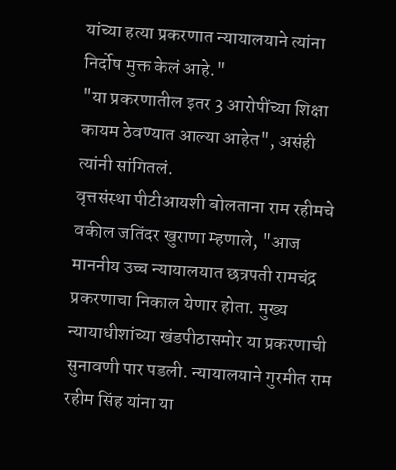यांच्या हत्या प्रकरणात न्यायालयाने त्यांना निर्दोष मुक्त केलं आहे."
"या प्रकरणातील इतर 3 आरोपींच्या शिक्षा कायम ठेवण्यात आल्या आहेत", असंही त्यांनी सांगितलं.
वृत्तसंस्था पीटीआयशी बोलताना राम रहीमचे वकील जतिंदर खुराणा म्हणाले, "आज माननीय उच्च न्यायालयात छत्रपती रामचंद्र प्रकरणाचा निकाल येणार होता. मुख्य न्यायाधीशांच्या खंडपीठासमोर या प्रकरणाची सुनावणी पार पडली. न्यायालयाने गुरमीत राम रहीम सिंह यांना या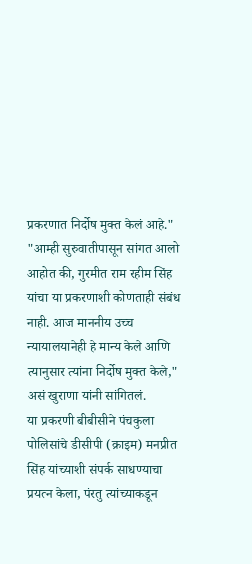प्रकरणात निर्दोष मुक्त केलं आहे."
"आम्ही सुरुवातीपासून सांगत आलो आहोत की, गुरमीत राम रहीम सिंह यांचा या प्रकरणाशी कोणताही संबंध नाही. आज माननीय उच्च न्यायालयानेही हे मान्य केले आणि त्यानुसार त्यांना निर्दोष मुक्त केले," असं खुराणा यांनी सांगितलं.
या प्रकरणी बीबीसीने पंचकुला पोलिसांचे डीसीपी (क्राइम) मनप्रीत सिंह यांच्याशी संपर्क साधण्याचा प्रयत्न केला, पंरतु त्यांच्याकडून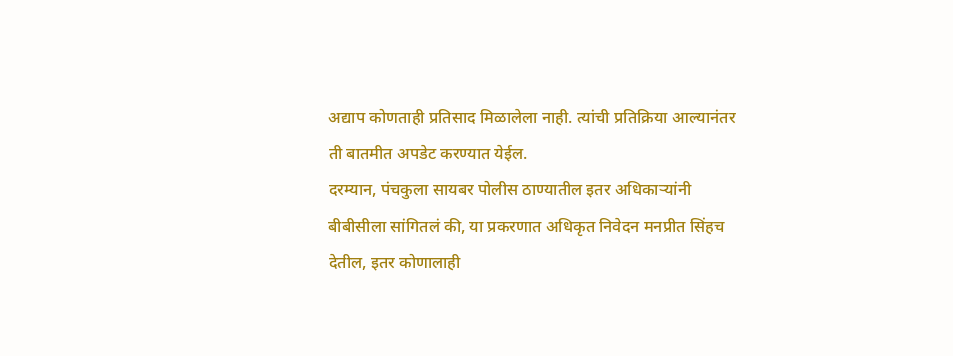अद्याप कोणताही प्रतिसाद मिळालेला नाही. त्यांची प्रतिक्रिया आल्यानंतर ती बातमीत अपडेट करण्यात येईल.
दरम्यान, पंचकुला सायबर पोलीस ठाण्यातील इतर अधिकाऱ्यांनी बीबीसीला सांगितलं की, या प्रकरणात अधिकृत निवेदन मनप्रीत सिंहच देतील, इतर कोणालाही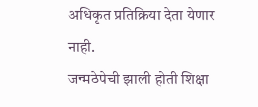अधिकृत प्रतिक्रिया देता येणार नाही.
जन्मठेपेची झाली होती शिक्षा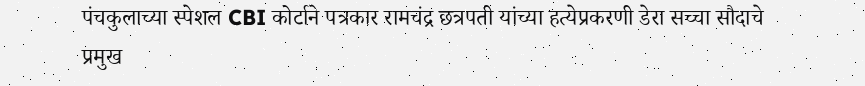पंचकुलाच्या स्पेशल CBI कोर्टाने पत्रकार रामचंद्र छत्रपती यांच्या हत्येप्रकरणी डेरा सच्चा सौदाचे प्रमुख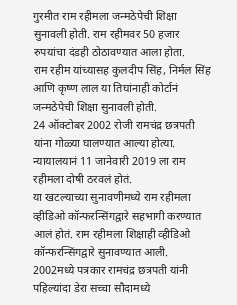गुरमीत राम रहीमला जन्मठेपेची शिक्षा सुनावली होती. राम रहीमवर 50 हजार रुपयांचा दंडही ठोठावण्यात आला होता.
राम रहीम यांच्यासह कुलदीप सिंह, निर्मल सिंह आणि कृष्ण लाल या तिघांनाही कोर्टानं जन्मठेपेची शिक्षा सुनावली होती.
24 ऑक्टोबर 2002 रोजी रामचंद्र छत्रपती यांना गोळ्या घालण्यात आल्या होत्या. न्यायालयानं 11 जानेवारी 2019 ला राम रहीमला दोषी ठरवलं होतं.
या खटल्याच्या सुनावणीमध्ये राम रहीमला व्हीडिओ कॉन्फरन्सिंगद्वारे सहभागी करण्यात आलं होतं. राम रहीमला शिक्षाही व्हीडिओ कॉन्फरन्सिंगद्वारे सुनावण्यात आली.
2002मध्ये पत्रकार रामचंद्र छत्रपती यांनी पहिल्यांदा डेरा सच्चा सौदामध्ये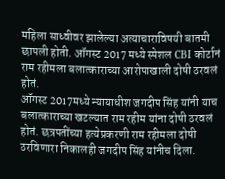महिला साध्वीवर झालेल्या अत्याचाराविषयी बातमी छापली होती. ऑगस्ट 2017 मध्ये स्पेशल CBI कोर्टानं राम रहीमला बलात्काराच्या आरोपाखाली दोषी ठरवलं होतं.
ऑगस्ट 2017मध्ये न्यायाधीश जगदीप सिंह यांनी याच बलात्काराच्या खटल्यात राम रहीम यांना दोषी ठरवलं होतं. छत्रपतींच्या हत्येप्रकरणी राम रहीमला दोषी ठरविणारा निकालही जगदीप सिंह यांनीच दिला.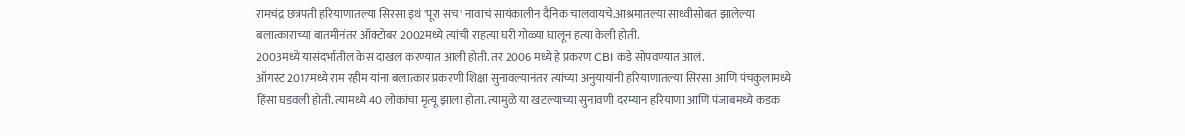रामचंद्र छत्रपती हरियाणातल्या सिरसा इथं 'पूरा सच' नावाचं सायंकालीन दैनिक चालवायचे.आश्रमातल्या साध्वीसोबत झालेल्या बलात्काराच्या बातमीनंतर ऑक्टोबर 2002मध्ये त्यांची राहत्या घरी गोळ्या घालून हत्या केली होती.
2003मध्ये यासंदर्भातील केस दाखल करण्यात आली होती. तर 2006 मध्ये हे प्रकरण CBI कडे सोपवण्यात आलं.
ऑगस्ट 2017मध्ये राम रहीम यांना बलात्कार प्रकरणी शिक्षा सुनावल्यानंतर त्यांच्या अनुयायांनी हरियाणातल्या सिरसा आणि पंचकुलामध्ये हिंसा घडवली होती. त्यामध्ये 40 लोकांचा मृत्यू झाला होता. त्यामुळे या खटल्याच्या सुनावणी दरम्यान हरियाणा आणि पंजाबमध्ये कडक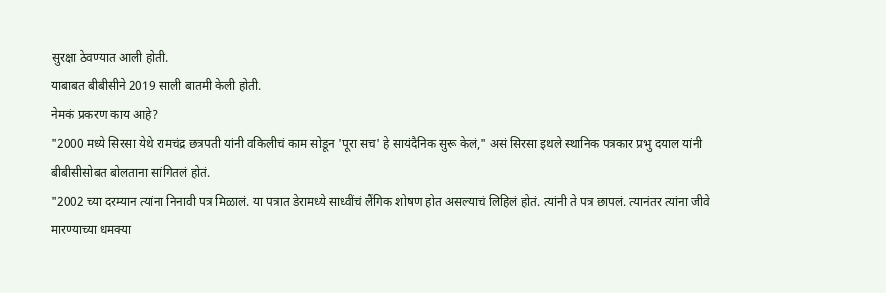सुरक्षा ठेवण्यात आली होती.
याबाबत बीबीसीने 2019 साली बातमी केली होती.
नेमकं प्रकरण काय आहे?
"2000 मध्ये सिरसा येथे रामचंद्र छत्रपती यांनी वकिलीचं काम सोडून 'पूरा सच' हे सायंदैनिक सुरू केलं," असं सिरसा इथले स्थानिक पत्रकार प्रभु दयाल यांनी बीबीसीसोबत बोलताना सांगितलं होतं.
"2002 च्या दरम्यान त्यांना निनावी पत्र मिळालं. या पत्रात डेरामध्ये साध्वींचं लैंगिक शोषण होत असल्याचं लिहिलं होतं. त्यांनी ते पत्र छापलं. त्यानंतर त्यांना जीवे मारण्याच्या धमक्या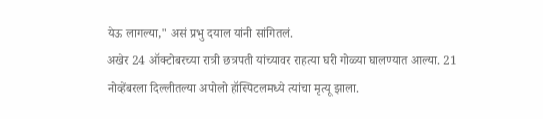येऊ लागल्या," असं प्रभु दयाल यांनी सांगितलं.
अखेर 24 ऑक्टोबरच्या रात्री छत्रपती यांच्यावर राहत्या घरी गोळ्या घालण्यात आल्या. 21 नोव्हेंबरला दिल्लीतल्या अपोलो हॉस्पिटलमध्ये त्यांचा मृत्यू झाला.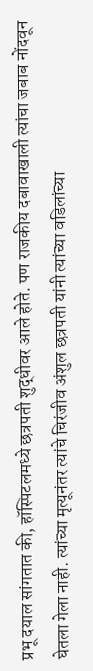प्रभू दयाल सांगतात की, हॉस्पिटलमध्ये छत्रपती शुद्धीवर आले होते. पण राजकीय दबावाखाली त्यांचा जबाब नोंदवून घेतला गेला नाही. त्यांच्या मृत्यूनंतर त्यांचे चिरंजीव अंशुल छत्रपती यांनी त्यांच्या वडिलांच्या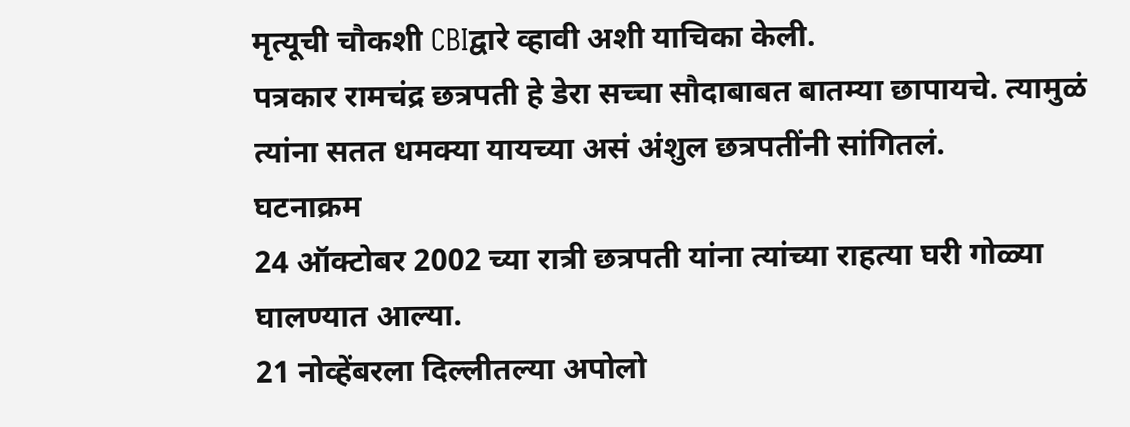मृत्यूची चौकशी CBIद्वारे व्हावी अशी याचिका केली.
पत्रकार रामचंद्र छत्रपती हे डेरा सच्चा सौदाबाबत बातम्या छापायचे. त्यामुळं त्यांना सतत धमक्या यायच्या असं अंशुल छत्रपतींनी सांगितलं.
घटनाक्रम
24 ऑक्टोबर 2002 च्या रात्री छत्रपती यांना त्यांच्या राहत्या घरी गोळ्या घालण्यात आल्या.
21 नोव्हेंबरला दिल्लीतल्या अपोलो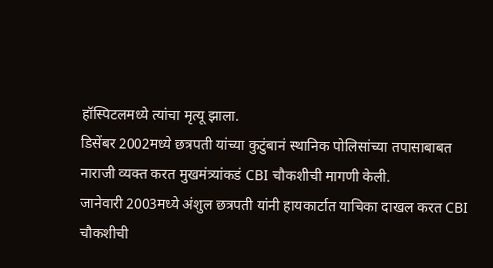हॉस्पिटलमध्ये त्यांचा मृत्यू झाला.
डिसेंबर 2002मध्ये छत्रपती यांच्या कुटुंबानं स्थानिक पोलिसांच्या तपासाबाबत नाराजी व्यक्त करत मुखमंत्र्यांकडं CBI चौकशीची मागणी केली.
जानेवारी 2003मध्ये अंशुल छत्रपती यांनी हायकार्टात याचिका दाखल करत CBI चौकशीची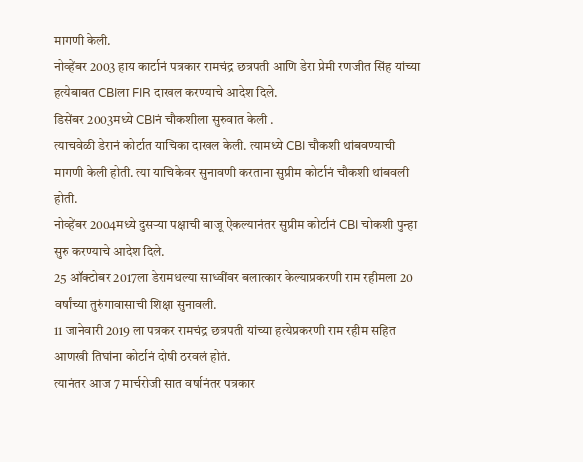मागणी केली.
नोव्हेंबर 2003 हाय कार्टानं पत्रकार रामचंद्र छत्रपती आणि डेरा प्रेमी रणजीत सिंह यांच्या हत्येबाबत CBIला FIR दाखल करण्याचे आदेश दिले.
डिसेंबर 2003मध्ये CBIनं चौकशीला सुरुवात केली .
त्याचवेळी डेरानं कोर्टात याचिका दाखल केली. त्यामध्ये CBI चौकशी थांबवण्याची मागणी केली होती. त्या याचिकेवर सुनावणी करताना सुप्रीम कोर्टानं चौकशी थांबवली होती.
नोव्हेंबर 2004मध्ये दुसऱ्या पक्षाची बाजू ऐकल्यानंतर सुप्रीम कोर्टानं CBI चोकशी पुन्हा सुरु करण्याचे आदेश दिले.
25 ऑक्टोबर 2017ला डेरामधल्या साध्वींवर बलात्कार केल्याप्रकरणी राम रहीमला 20 वर्षांच्या तुरुंगावासाची शिक्षा सुनावली.
11 जानेवारी 2019 ला पत्रकर रामचंद्र छत्रपती यांच्या हत्येप्रकरणी राम रहीम सहित आणखी तिघांना कोर्टानं दोषी ठरवलं होतं.
त्यानंतर आज 7 मार्चरोजी सात वर्षानंतर पत्रकार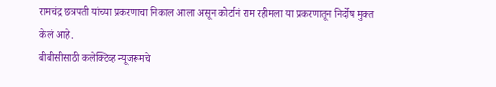रामचंद्र छत्रपती यांच्या प्रकरणाचा निकाल आला असून कोर्टानं राम रहीमला या प्रकरणातून निर्दोष मुक्त केलं आहे.
बीबीसीसाठी कलेक्टिव्ह न्यूजरूमचे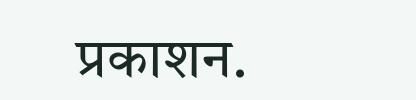प्रकाशन.